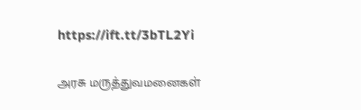https://ift.tt/3bTL2Yi

அரசு மருத்துவமனைகள்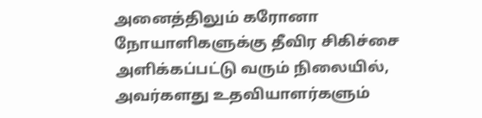அனைத்திலும் கரோனா நோயாளிகளுக்கு தீவிர சிகிச்சை அளிக்கப்பட்டு வரும் நிலையில், அவர்களது உதவியாளர்களும்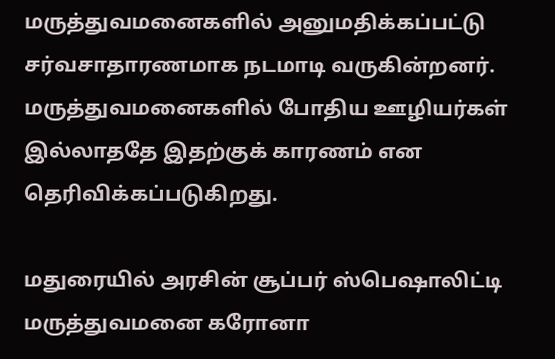மருத்துவமனைகளில் அனுமதிக்கப்பட்டு சர்வசாதாரணமாக நடமாடி வருகின்றனர். மருத்துவமனைகளில் போதிய ஊழியர்கள் இல்லாததே இதற்குக் காரணம் என தெரிவிக்கப்படுகிறது.

மதுரையில் அரசின் சூப்பர் ஸ்பெஷாலிட்டி மருத்துவமனை கரோனா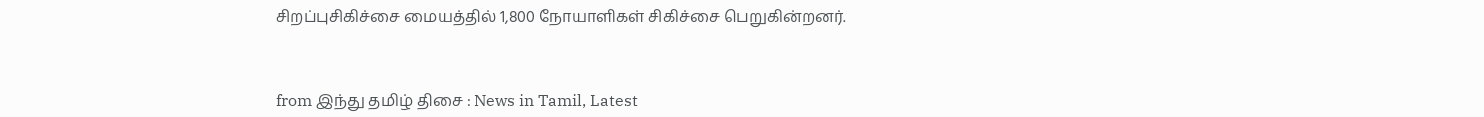சிறப்புசிகிச்சை மையத்தில் 1,800 நோயாளிகள் சிகிச்சை பெறுகின்றனர்.



from இந்து தமிழ் திசை : News in Tamil, Latest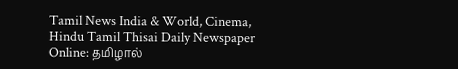Tamil News India & World, Cinema, Hindu Tamil Thisai Daily Newspaper Online: தமிழால்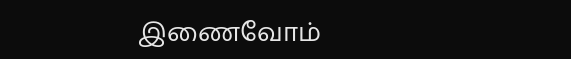இணைவோம்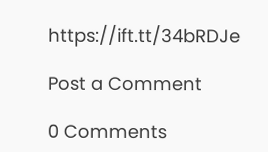https://ift.tt/34bRDJe

Post a Comment

0 Comments